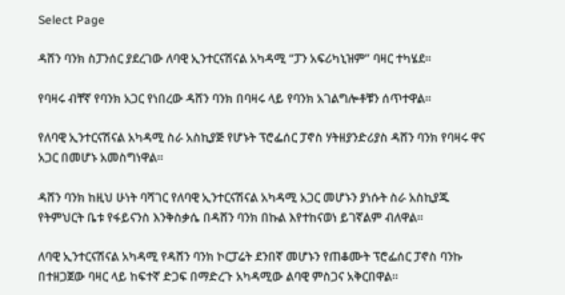Select Page

ዳሸን ባንክ ስፓንሰር ያደረገው ለባዊ ኢንተርናሽናል አካዳሚ “ፓን አፍሪካኒዝም” ባዛር ተካሄደ፡፡

የባዛሩ ብቸኛ የባንክ አጋር የነበረው ዳሸን ባንክ በባዛሩ ላይ የባንክ አገልግሎቶቹን ሰጥተዋል።

የለባዊ ኢንተርናሽናል አካዳሚ ስራ አስኪያጅ የሆኑት ፕሮፌሰር ፓኖስ ሃትዘያንድሪያስ ዳሸን ባንክ የባዛሩ ዋና አጋር በመሆኑ አመስግነዋል።

ዳሸን ባንክ ከዚህ ሁነት ባሻገር የለባዊ ኢንተርናሽናል አካዳሚ አጋር መሆኑን ያነሱት ስራ አስኪያጁ የትምህርት ቤቱ የፋይናንስ እንቅስቃሴ በዳሸን ባንክ በኩል እየተከናወነ ይገኛልም ብለዋል።

ለባዊ ኢንተርናሽናል አካዳሚ የዳሸን ባንክ ኮርፓሬት ደንበኛ መሆኑን የጠቆሙት ፕሮፌሰር ፓኖስ ባንኩ በተዘጋጀው ባዛር ላይ ከፍተኛ ድጋፍ በማድረጉ አካዳሚው ልባዊ ምስጋና አቅርበዋል።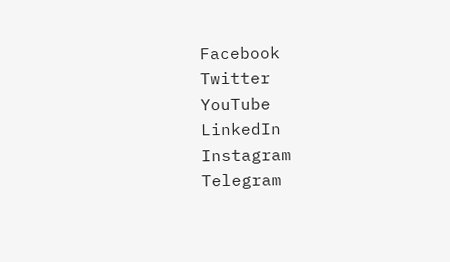Facebook
Twitter
YouTube
LinkedIn
Instagram
Telegram